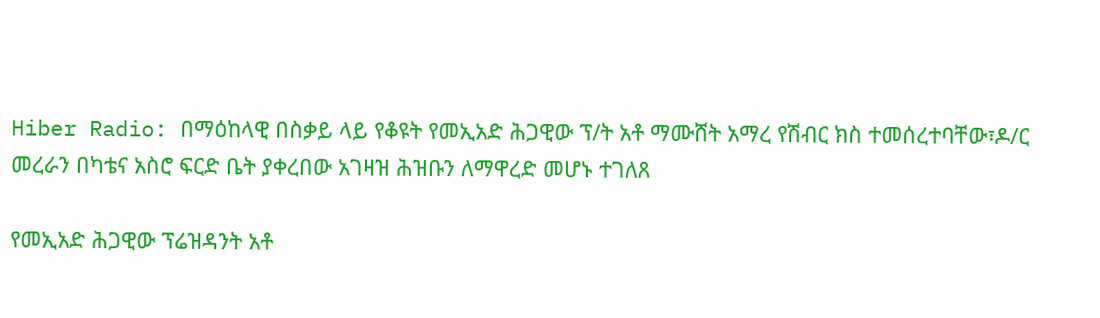Hiber Radio: በማዕከላዊ በስቃይ ላይ የቆዩት የመኢአድ ሕጋዊው ፕ/ት አቶ ማሙሸት አማረ የሽብር ክስ ተመሰረተባቸው፣ዶ/ር መረራን በካቴና አስሮ ፍርድ ቤት ያቀረበው አገዛዝ ሕዝቡን ለማዋረድ መሆኑ ተገለጸ

የመኢአድ ሕጋዊው ፕሬዝዳንት አቶ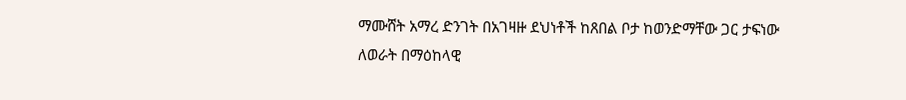ማሙሸት አማረ ድንገት በአገዛዙ ደህነቶች ከጸበል ቦታ ከወንድማቸው ጋር ታፍነው ለወራት በማዕከላዊ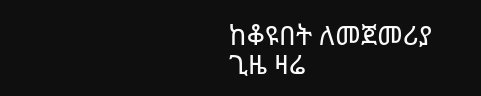ከቆዩበት ለመጀመሪያ ጊዜ ዛሬ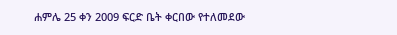ሐምሌ 25 ቀን 2009 ፍርድ ቤት ቀርበው የተለመደው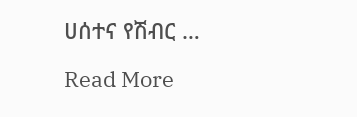ሀሰተና የሽብር …

Read More